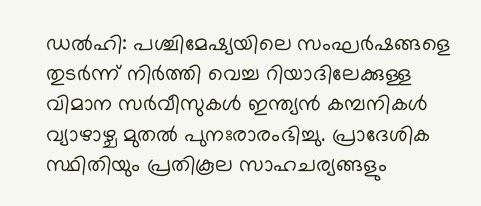ഡൽഹി: പശ്ചിമേഷ്യയിലെ സംഘർഷങ്ങളെ തുടർന്ന് നിർത്തി വെച്ച റിയാദിലേക്കുള്ള വിമാന സർവീസുകൾ ഇന്ത്യൻ കമ്പനികൾ വ്യാഴാഴ്ച മുതൽ പുനഃരാരംഭിച്ചു. പ്രാദേശിക സ്ഥിതിയും പ്രതികൂല സാഹചര്യങ്ങളും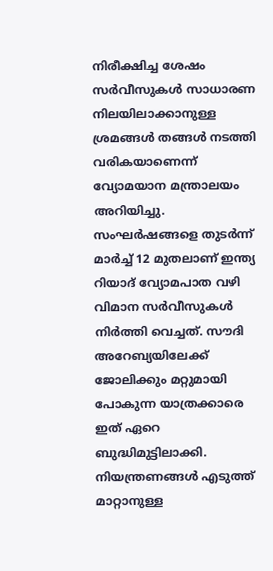നിരീക്ഷിച്ച ശേഷം സർവീസുകൾ സാധാരണ നിലയിലാക്കാനുള്ള ശ്രമങ്ങൾ തങ്ങൾ നടത്തി വരികയാണെന്ന് വ്യോമയാന മന്ത്രാലയം അറിയിച്ചു.
സംഘർഷങ്ങളെ തുടർന്ന് മാർച്ച് 12 മുതലാണ് ഇന്ത്യ റിയാദ് വ്യോമപാത വഴി വിമാന സർവീസുകൾ നിർത്തി വെച്ചത്. സൗദി അറേബ്യയിലേക്ക് ജോലിക്കും മറ്റുമായി പോകുന്ന യാത്രക്കാരെ ഇത് ഏറെ ബുദ്ധിമുട്ടിലാക്കി. നിയന്ത്രണങ്ങൾ എടുത്ത് മാറ്റാനുള്ള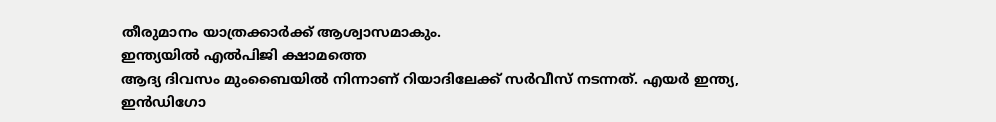തീരുമാനം യാത്രക്കാർക്ക് ആശ്വാസമാകും.
ഇന്ത്യയിൽ എൽപിജി ക്ഷാമത്തെ
ആദ്യ ദിവസം മുംബൈയിൽ നിന്നാണ് റിയാദിലേക്ക് സർവീസ് നടന്നത്. എയർ ഇന്ത്യ, ഇൻഡിഗോ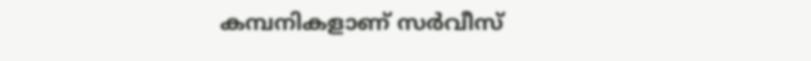കമ്പനികളാണ് സർവീസ്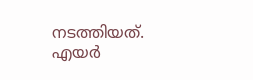നടത്തിയത്. എയർ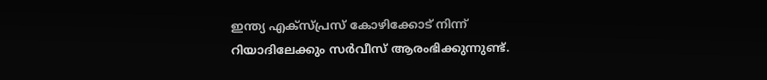ഇന്ത്യ എക്സ്പ്രസ് കോഴിക്കോട് നിന്ന് റിയാദിലേക്കും സർവീസ് ആരംഭിക്കുന്നുണ്ട്.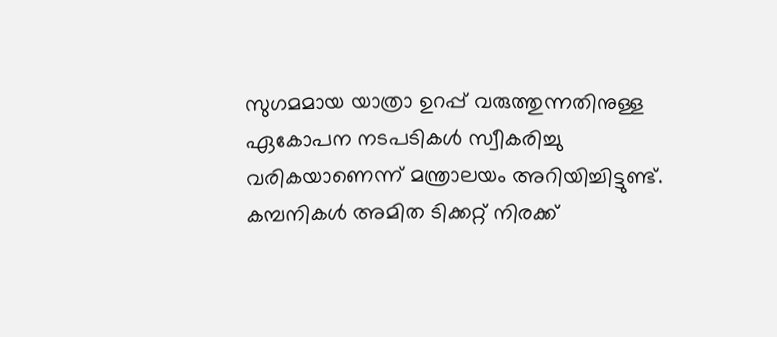സുഗമമായ യാത്രാ ഉറപ്പ് വരുത്തുന്നതിനുള്ള ഏകോപന നടപടികൾ സ്വീകരിച്ചു വരികയാണെന്ന് മന്ത്രാലയം അറിയിച്ചിട്ടുണ്ട്. കമ്പനികൾ അമിത ടിക്കറ്റ് നിരക്ക്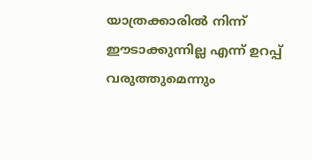യാത്രക്കാരിൽ നിന്ന് ഈടാക്കുന്നില്ല എന്ന് ഉറപ്പ് വരുത്തുമെന്നും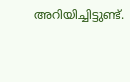അറിയിച്ചിട്ടുണ്ട്.